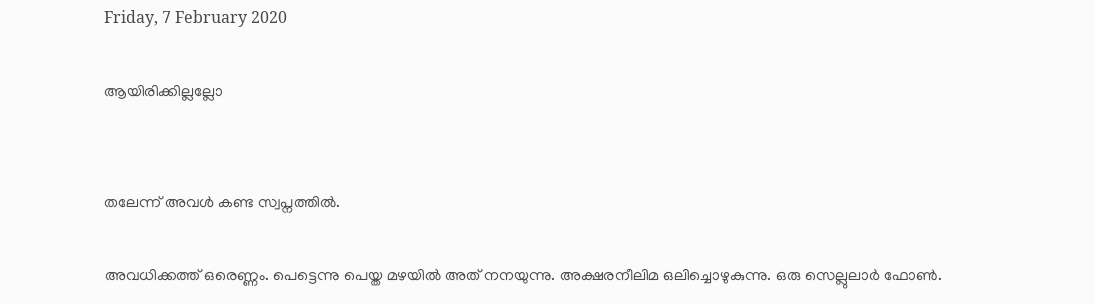Friday, 7 February 2020

ആയിരിക്കില്ലല്ലോ


തലേന്ന് അവൾ കണ്ട സ്വപ്നത്തിൽ.

അവധിക്കത്ത് ഒരെണ്ണം. പെട്ടെന്നു പെയ്ത മഴയിൽ അത് നനയുന്നു. അക്ഷരനീലിമ ഒലിച്ചൊഴുകുന്നു. ഒരു സെല്ലുലാർ ഫോൺ.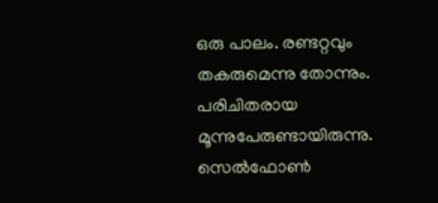ഒരു പാലം. രണ്ടറ്റവും തകരുമെന്നു തോന്നും. പരിചിതരായ മൂന്നുപേരുണ്ടായിരുന്നു. സെൽഫോൺ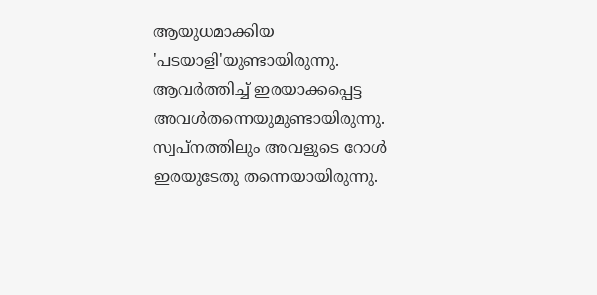ആയുധമാക്കിയ 'പടയാളി'യുണ്ടായിരുന്നു. ആവർത്തിച്ച് ഇരയാക്കപ്പെട്ട അവൾതന്നെയുമുണ്ടായിരുന്നു. സ്വപ്നത്തിലും അവളുടെ റോൾ ഇരയുടേതു തന്നെയായിരുന്നു.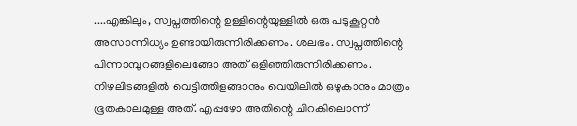....എങ്കിലും, സ്വപ്നത്തിന്റെ ഉള്ളിന്റെയുള്ളിൽ ഒരു പടുകൂറ്റൻ അസാന്നിധ്യം ഉണ്ടായിരുന്നിരിക്കണം. ശലഭം. സ്വപ്നത്തിന്റെ പിന്നാമ്പുറങ്ങളിലെങ്ങോ അത് ഒളിഞ്ഞിരുന്നിരിക്കണം. നിഴലിടങ്ങളിൽ വെട്ടിത്തിളങ്ങാനും വെയിലിൽ ഒഴുകാനും മാത്രം ഭൂതകാലമുള്ള അത്. എപ്പഴോ അതിന്റെ ചിറകിലൊന്ന്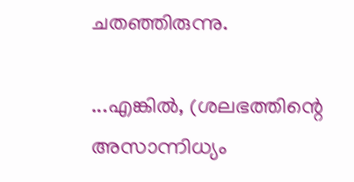ചതഞ്ഞിരുന്നു.

...എങ്കിൽ, (ശലഭത്തിന്റെ അസാന്നിധ്യം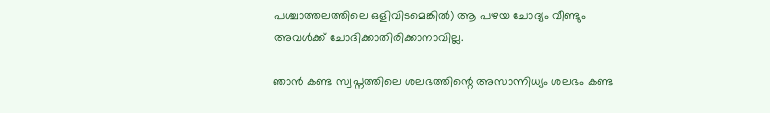പശ്ചാത്തലത്തിലെ ഒളിവിടമെങ്കിൽ) ആ പഴയ ചോദ്യം വീണ്ടും അവൾക്ക് ചോദിക്കാതിരിക്കാനാവില്ല.

ഞാൻ കണ്ട സ്വപ്നത്തിലെ ശലഭത്തിന്റെ അസാന്നിധ്യം ശലഭം കണ്ട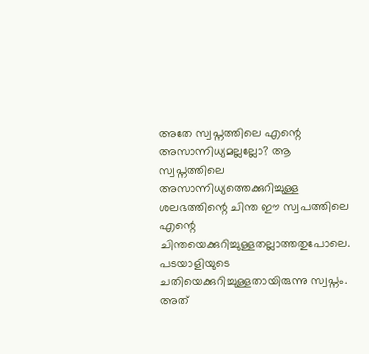അതേ സ്വപ്നത്തിലെ എന്റെ അസാന്നിധ്യമല്ലല്ലോ? ആ സ്വപ്നത്തിലെ അസാന്നിധ്യത്തെക്കുറിച്ചുള്ള ശലഭത്തിന്റെ ചിന്ത ഈ സ്വപത്തിലെ എന്റെ ചിന്തയെക്കുറിച്ചുള്ളതല്ലാത്തതുപോലെ.
പടയാളിയുടെ ചതിയെക്കുറിച്ചുള്ളതായിരുന്നു സ്വപ്നം. അത്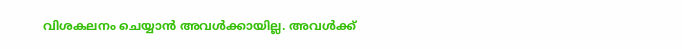വിശകലനം ചെയ്യാൻ അവൾക്കായില്ല. അവൾക്ക്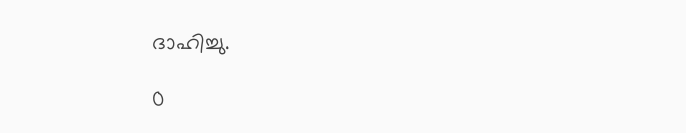ദാഹിച്ചു.

0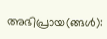അഭിപ്രായ(ങ്ങള്‍):